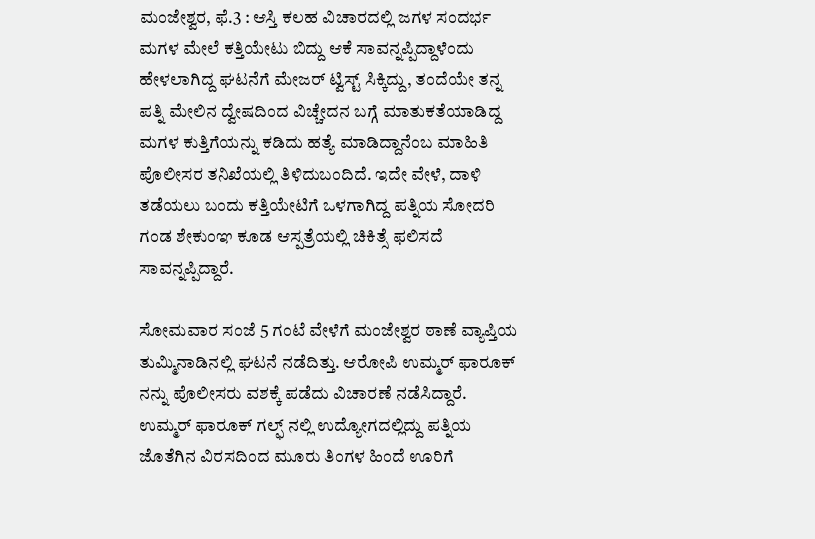ಮಂಜೇಶ್ವರ, ಫೆ.3 : ಆಸ್ತಿ ಕಲಹ ವಿಚಾರದಲ್ಲಿ ಜಗಳ ಸಂದರ್ಭ ಮಗಳ ಮೇಲೆ ಕತ್ತಿಯೇಟು ಬಿದ್ದು ಆಕೆ ಸಾವನ್ನಪ್ಪಿದ್ದಾಳೆಂದು ಹೇಳಲಾಗಿದ್ದ ಘಟನೆಗೆ ಮೇಜರ್ ಟ್ವಿಸ್ಟ್ ಸಿಕ್ಕಿದ್ದು, ತಂದೆಯೇ ತನ್ನ ಪತ್ನಿ ಮೇಲಿನ ದ್ವೇಷದಿಂದ ವಿಚ್ಚೇದನ ಬಗ್ಗೆ ಮಾತುಕತೆಯಾಡಿದ್ದ ಮಗಳ ಕುತ್ತಿಗೆಯನ್ನು ಕಡಿದು ಹತ್ಯೆ ಮಾಡಿದ್ದಾನೆಂಬ ಮಾಹಿತಿ ಪೊಲೀಸರ ತನಿಖೆಯಲ್ಲಿ ತಿಳಿದುಬಂದಿದೆ. ಇದೇ ವೇಳೆ, ದಾಳಿ ತಡೆಯಲು ಬಂದು ಕತ್ತಿಯೇಟಿಗೆ ಒಳಗಾಗಿದ್ದ ಪತ್ನಿಯ ಸೋದರಿ ಗಂಡ ಶೇಕುಂಞ ಕೂಡ ಆಸ್ಪತ್ರೆಯಲ್ಲಿ ಚಿಕಿತ್ಸೆ ಫಲಿಸದೆ ಸಾವನ್ನಪ್ಪಿದ್ದಾರೆ.

ಸೋಮವಾರ ಸಂಜೆ 5 ಗಂಟೆ ವೇಳೆಗೆ ಮಂಜೇಶ್ವರ ಠಾಣೆ ವ್ಯಾಪ್ತಿಯ ತುಮ್ಮಿನಾಡಿನಲ್ಲಿ ಘಟನೆ ನಡೆದಿತ್ತು. ಆರೋಪಿ ಉಮ್ಮರ್ ಫಾರೂಕ್ ನನ್ನು ಪೊಲೀಸರು ವಶಕ್ಕೆ ಪಡೆದು ವಿಚಾರಣೆ ನಡೆಸಿದ್ದಾರೆ. ಉಮ್ಮರ್ ಫಾರೂಕ್ ಗಲ್ಫ್ ನಲ್ಲಿ ಉದ್ಯೋಗದಲ್ಲಿದ್ದು ಪತ್ನಿಯ ಜೊತೆಗಿನ ವಿರಸದಿಂದ ಮೂರು ತಿಂಗಳ ಹಿಂದೆ ಊರಿಗೆ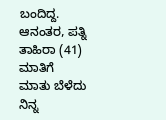ಬಂದಿದ್ದ. ಆನಂತರ, ಪತ್ನಿ ತಾಹಿರಾ (41) ಮಾತಿಗೆ ಮಾತು ಬೆಳೆದು ನಿನ್ನ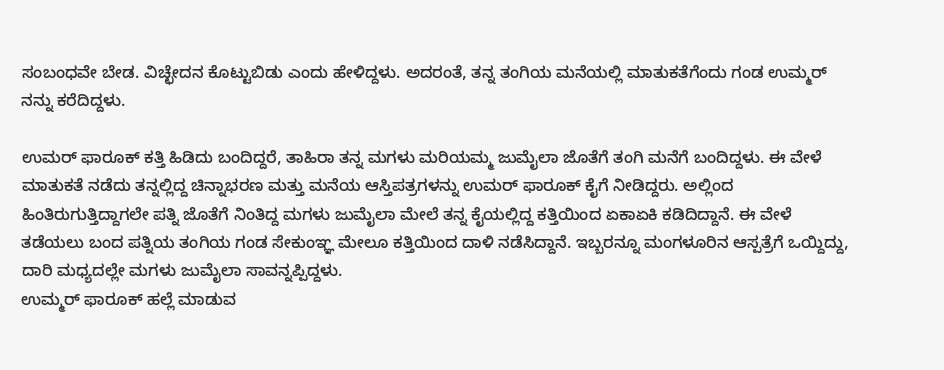ಸಂಬಂಧವೇ ಬೇಡ. ವಿಚ್ಛೇದನ ಕೊಟ್ಟುಬಿಡು ಎಂದು ಹೇಳಿದ್ದಳು. ಅದರಂತೆ, ತನ್ನ ತಂಗಿಯ ಮನೆಯಲ್ಲಿ ಮಾತುಕತೆಗೆಂದು ಗಂಡ ಉಮ್ಮರ್ ನನ್ನು ಕರೆದಿದ್ದಳು.

ಉಮರ್ ಫಾರೂಕ್ ಕತ್ತಿ ಹಿಡಿದು ಬಂದಿದ್ದರೆ, ತಾಹಿರಾ ತನ್ನ ಮಗಳು ಮರಿಯಮ್ಮ ಜುಮೈಲಾ ಜೊತೆಗೆ ತಂಗಿ ಮನೆಗೆ ಬಂದಿದ್ದಳು. ಈ ವೇಳೆ ಮಾತುಕತೆ ನಡೆದು ತನ್ನಲ್ಲಿದ್ದ ಚಿನ್ನಾಭರಣ ಮತ್ತು ಮನೆಯ ಆಸ್ತಿಪತ್ರಗಳನ್ನು ಉಮರ್ ಫಾರೂಕ್ ಕೈಗೆ ನೀಡಿದ್ದರು. ಅಲ್ಲಿಂದ ಹಿಂತಿರುಗುತ್ತಿದ್ದಾಗಲೇ ಪತ್ನಿ ಜೊತೆಗೆ ನಿಂತಿದ್ದ ಮಗಳು ಜುಮೈಲಾ ಮೇಲೆ ತನ್ನ ಕೈಯಲ್ಲಿದ್ದ ಕತ್ತಿಯಿಂದ ಏಕಾಏಕಿ ಕಡಿದಿದ್ದಾನೆ. ಈ ವೇಳೆ ತಡೆಯಲು ಬಂದ ಪತ್ನಿಯ ತಂಗಿಯ ಗಂಡ ಸೇಕುಂಞ್ಞ ಮೇಲೂ ಕತ್ತಿಯಿಂದ ದಾಳಿ ನಡೆಸಿದ್ದಾನೆ. ಇಬ್ಬರನ್ನೂ ಮಂಗಳೂರಿನ ಆಸ್ಪತ್ರೆಗೆ ಒಯ್ದಿದ್ದು, ದಾರಿ ಮಧ್ಯದಲ್ಲೇ ಮಗಳು ಜುಮೈಲಾ ಸಾವನ್ನಪ್ಪಿದ್ದಳು.
ಉಮ್ಮರ್ ಫಾರೂಕ್ ಹಲ್ಲೆ ಮಾಡುವ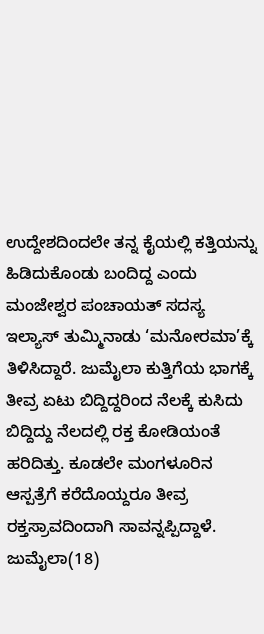ಉದ್ದೇಶದಿಂದಲೇ ತನ್ನ ಕೈಯಲ್ಲಿ ಕತ್ತಿಯನ್ನು ಹಿಡಿದುಕೊಂಡು ಬಂದಿದ್ದ ಎಂದು ಮಂಜೇಶ್ವರ ಪಂಚಾಯತ್ ಸದಸ್ಯ ಇಲ್ಯಾಸ್ ತುಮ್ಮಿನಾಡು ‘ಮನೋರಮಾ’ಕ್ಕೆ ತಿಳಿಸಿದ್ದಾರೆ. ಜುಮೈಲಾ ಕುತ್ತಿಗೆಯ ಭಾಗಕ್ಕೆ ತೀವ್ರ ಏಟು ಬಿದ್ದಿದ್ದರಿಂದ ನೆಲಕ್ಕೆ ಕುಸಿದು ಬಿದ್ದಿದ್ದು ನೆಲದಲ್ಲಿ ರಕ್ತ ಕೋಡಿಯಂತೆ ಹರಿದಿತ್ತು. ಕೂಡಲೇ ಮಂಗಳೂರಿನ ಆಸ್ಪತ್ರೆಗೆ ಕರೆದೊಯ್ದರೂ ತೀವ್ರ ರಕ್ತಸ್ರಾವದಿಂದಾಗಿ ಸಾವನ್ನಪ್ಪಿದ್ದಾಳೆ. ಜುಮೈಲಾ(18)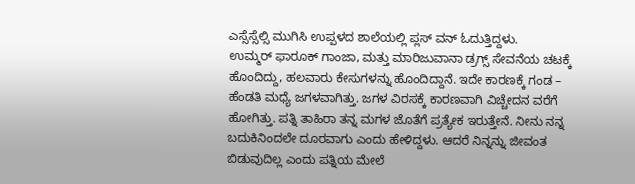ಎಸ್ಸೆಸ್ಸೆಲ್ಸಿ ಮುಗಿಸಿ ಉಪ್ಪಳದ ಶಾಲೆಯಲ್ಲಿ ಪ್ಲಸ್ ವನ್ ಓದುತ್ತಿದ್ದಳು.
ಉಮ್ಮರ್ ಫಾರೂಕ್ ಗಾಂಜಾ, ಮತ್ತು ಮಾರಿಜುವಾನಾ ಡ್ರಗ್ಸ್ ಸೇವನೆಯ ಚಟಕ್ಕೆ ಹೊಂದಿದ್ದು, ಹಲವಾರು ಕೇಸುಗಳನ್ನು ಹೊಂದಿದ್ದಾನೆ. ಇದೇ ಕಾರಣಕ್ಕೆ ಗಂಡ – ಹೆಂಡತಿ ಮಧ್ಯೆ ಜಗಳವಾಗಿತ್ತು. ಜಗಳ ವಿರಸಕ್ಕೆ ಕಾರಣವಾಗಿ ವಿಚ್ಚೇದನ ವರೆಗೆ ಹೋಗಿತ್ತು. ಪತ್ನಿ ತಾಹಿರಾ ತನ್ನ ಮಗಳ ಜೊತೆಗೆ ಪ್ರತ್ಯೇಕ ಇರುತ್ತೇನೆ. ನೀನು ನನ್ನ ಬದುಕಿನಿಂದಲೇ ದೂರವಾಗು ಎಂದು ಹೇಳಿದ್ದಳು. ಆದರೆ ನಿನ್ನನ್ನು ಜೀವಂತ ಬಿಡುವುದಿಲ್ಲ ಎಂದು ಪತ್ನಿಯ ಮೇಲೆ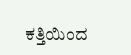ಕತ್ತಿಯಿಂದ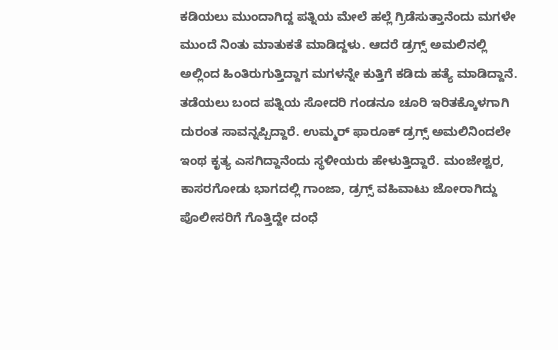ಕಡಿಯಲು ಮುಂದಾಗಿದ್ದ ಪತ್ನಿಯ ಮೇಲೆ ಹಲ್ಲೆ ಗ್ರಿಡೆಸುತ್ತಾನೆಂದು ಮಗಳೇ ಮುಂದೆ ನಿಂತು ಮಾತುಕತೆ ಮಾಡಿದ್ದಳು. ಆದರೆ ಡ್ರಗ್ಸ್ ಅಮಲಿನಲ್ಲಿ ಅಲ್ಲಿಂದ ಹಿಂತಿರುಗುತ್ತಿದ್ದಾಗ ಮಗಳನ್ನೇ ಕುತ್ತಿಗೆ ಕಡಿದು ಹತ್ಯೆ ಮಾಡಿದ್ದಾನೆ. ತಡೆಯಲು ಬಂದ ಪತ್ನಿಯ ಸೋದರಿ ಗಂಡನೂ ಚೂರಿ ಇರಿತಕ್ಕೊಳಗಾಗಿ ದುರಂತ ಸಾವನ್ನಪ್ಪಿದ್ದಾರೆ. ಉಮ್ಮರ್ ಫಾರೂಕ್ ಡ್ರಗ್ಸ್ ಅಮಲಿನಿಂದಲೇ ಇಂಥ ಕೃತ್ಯ ಎಸಗಿದ್ದಾನೆಂದು ಸ್ಥಳೀಯರು ಹೇಳುತ್ತಿದ್ದಾರೆ. ಮಂಜೇಶ್ವರ, ಕಾಸರಗೋಡು ಭಾಗದಲ್ಲಿ ಗಾಂಜಾ, ಡ್ರಗ್ಸ್ ವಹಿವಾಟು ಜೋರಾಗಿದ್ದು ಪೊಲೀಸರಿಗೆ ಗೊತ್ತಿದ್ದೇ ದಂಧೆ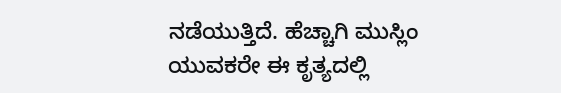ನಡೆಯುತ್ತಿದೆ. ಹೆಚ್ಚಾಗಿ ಮುಸ್ಲಿಂ ಯುವಕರೇ ಈ ಕೃತ್ಯದಲ್ಲಿ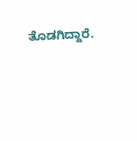ತೊಡಗಿದ್ದಾರೆ.